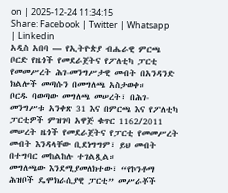on | 2025-12-24 11:34:15
Share: Facebook | Twitter | Whatsapp | Linkedin
አዲስ አበባ — የኢትዮጵያ ብሔራዊ ምርጫ ቦርድ የዜጎች የመደራጀትና የፖለቲካ ፓርቲ የመመሥረት ሕገ-መንግሥታዊ መብት በአንዳንድ ክልሎች መጣሱን በመግለጫ አስታወቀ።
ቦርዱ ባወጣው መግለጫ መሠረት፣ በሕገ-መንግሥቱ አንቀጽ 31 እና በምርጫ እና የፖለቲካ ፓርቲዎች ምዝገባ አዋጅ ቁጥር 1162/2011 መሠረት ዜጎች የመደራጀትና የፓርቲ የመመሥረት መብት እንዳላቸው ቢደነግግም፣ ይህ መብት በተግባር መከልከሉ ተገልጿል።
መግለጫው እንደሚያመለክተው፣ “የኮንቶማ ሕዝቦች ዴሞክራሲያዊ ፓርቲ” መሥራቾች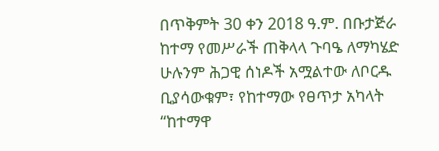በጥቅምት 30 ቀን 2018 ዓ.ም. በቡታጅራ ከተማ የመሥራች ጠቅላላ ጉባዔ ለማካሄድ ሁሉንም ሕጋዊ ሰነዶች አሟልተው ለቦርዱ ቢያሳውቁም፣ የከተማው የፀጥታ አካላት “ከተማዋ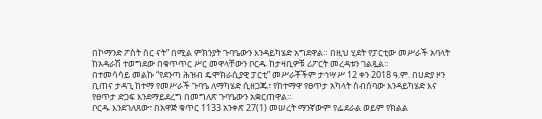በኮማንድ ፖስት ስር ናት” በሚል ምክንያት ጉባዔውን እንዳይካሄድ አግደዋል። በዚህ ሂደት የፓርቲው መሥራች አባላት ከአዳራሽ ተወግደው በቁጥጥር ሥር መዋላቸውን ቦርዱ ከታዛቢዎቹ ሪፖርት መረዳቱን ገልጿል።
በተመሳሳይ መልኩ “የደንጣ ሕዝብ ዴሞክራሲያዊ ፓርቲ” መሥራቾችም ታኅሣሥ 12 ቀን 2018 ዓ.ም. በሀድያ ዞን ቢጠና ታዳጊ ከተማ የመሥራች ጉባዔ ለማካሄድ ሲዘጋጁ፣ የከተማዋ የፀጥታ አካላት ስብሰባው እንዳይካሄድ እና የፀጥታ ድጋፍ እንደማይደረግ በመግለጽ ጉባዔውን አቋርጠዋል።
ቦርዱ እንደገለጸው፣ በአዋጅ ቁጥር 1133 አንቀጽ 27(1) መሠረት ማንኛውም የፌደራል ወይም የክልል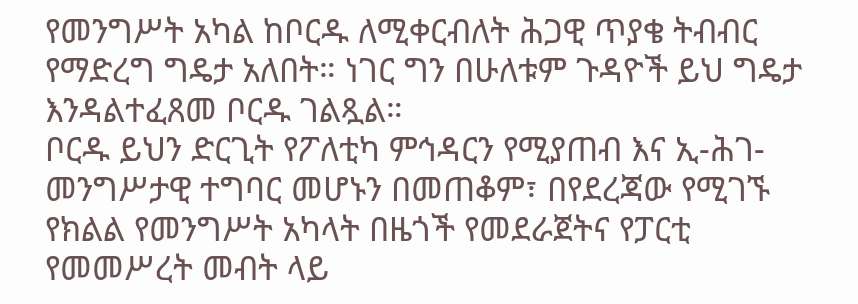የመንግሥት አካል ከቦርዱ ለሚቀርብለት ሕጋዊ ጥያቄ ትብብር የማድረግ ግዴታ አለበት። ነገር ግን በሁለቱም ጉዳዮች ይህ ግዴታ እንዳልተፈጸመ ቦርዱ ገልጿል።
ቦርዱ ይህን ድርጊት የፖለቲካ ምኅዳርን የሚያጠብ እና ኢ-ሕገ-መንግሥታዊ ተግባር መሆኑን በመጠቆም፣ በየደረጃው የሚገኙ የክልል የመንግሥት አካላት በዜጎች የመደራጀትና የፓርቲ የመመሥረት መብት ላይ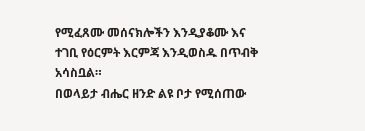የሚፈጸሙ መሰናክሎችን እንዲያቆሙ እና ተገቢ የዕርምት እርምጃ እንዲወስዱ በጥብቅ አሳስቧል።
በወላይታ ብሔር ዘንድ ልዩ ቦታ የሚሰጠው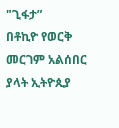"ጊፋታ”
በቶኪዮ የወርቅ መርገም አልሰበር ያላት ኢትዮጲያ